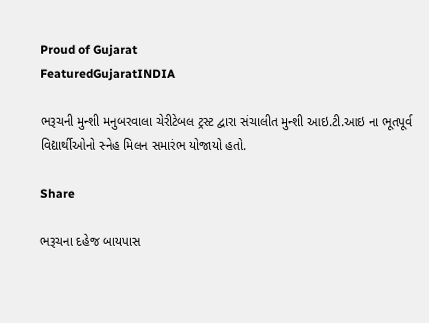Proud of Gujarat
FeaturedGujaratINDIA

ભરૂચની મુન્શી મનુબરવાલા ચેરીટેબલ ટ્રસ્ટ દ્વારા સંચાલીત મુન્શી આઇ.ટી.આઇ ના ભૂતપૂર્વ વિદ્યાર્થીઓનો સ્નેહ મિલન સમારંભ યોજાયો હતો.

Share

ભરૂચના દહેજ બાયપાસ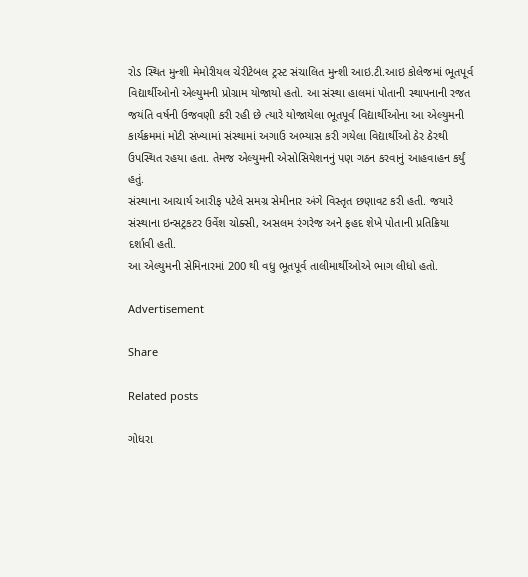રોડ સ્થિત મુન્શી મેમોરીયલ ચેરીટેબલ ટ્રસ્ટ સંચાલિત મુન્શી આઇ.ટી.આઇ કોલેજમાં ભૂતપૂર્વ વિદ્યાર્થીઓનો એલ્યુમની પ્રોગ્રામ યોજાયો હતો. આ સંસ્થા હાલમાં પોતાની સ્થાપનાની રજત જયંતિ વર્ષની ઉજવણી કરી રહી છે ત્યારે યોજાયેલા ભૂતપૂર્વ વિદ્યાર્થીઓના આ એલ્યુમની કાર્યક્રમમાં મોટી સંખ્યામાં સંસ્થામાં અગાઉ અભ્યાસ કરી ગયેલા વિદ્યાર્થીઓ ઠેર ઠેરથી ઉપસ્થિત રહયા હતા. તેમજ એલ્યુમની એસોસિયેશનનું પણ ગઠન કરવાનું આહવાહન કર્યું હતું.
સંસ્થાના આચાર્ય આરીફ પટેલે સમગ્ર સેમીનાર અંગે વિસ્તૃત છણાવટ કરી હતી. જયારે સંસ્થાના ઇન્સટ્રકટર ઉર્વેશ ચોક્સી, અસલમ રંગરેજ અને ફહદ શેખે પોતાની પ્રતિક્રિયા દર્શાવી હતી.
આ એલ્યુમની સેમિનારમાં 200 થી વધુ ભૂતપૂર્વ તાલીમાર્થીઓએ ભાગ લીધો હતો.

Advertisement

Share

Related posts

ગોધરા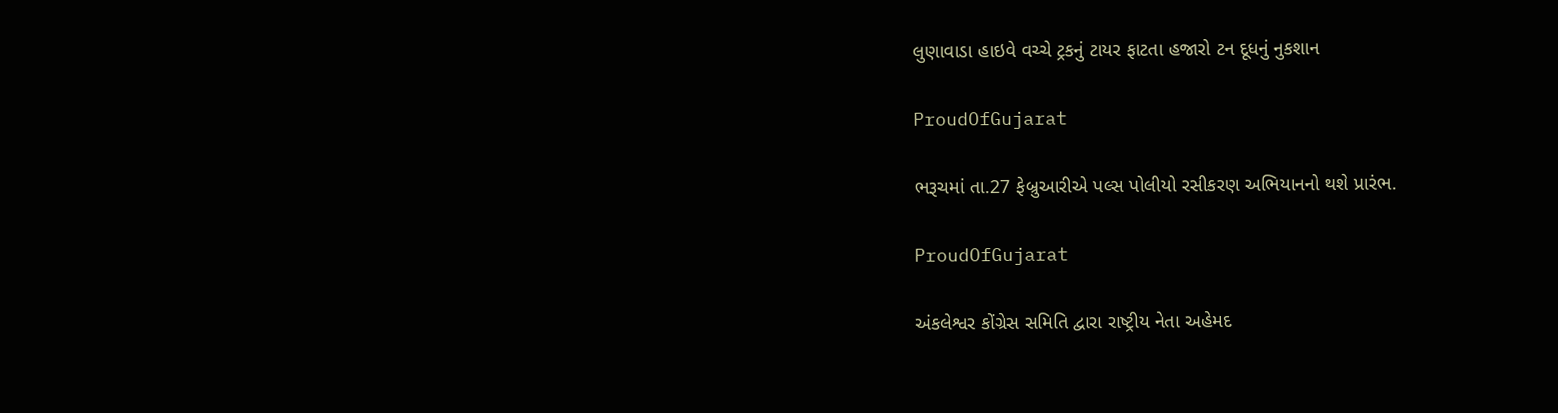લુણાવાડા હાઇવે વચ્ચે ટ્રકનું ટાયર ફાટતા હજારો ટન દૂધનું નુકશાન

ProudOfGujarat

ભરૂચમાં તા.27 ફેબ્રુઆરીએ પલ્સ પોલીયો રસીકરણ અભિયાનનો થશે પ્રારંભ.

ProudOfGujarat

અંકલેશ્વર કોંગ્રેસ સમિતિ દ્વારા રાષ્ટ્રીય નેતા અહેમદ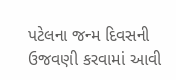પટેલના જન્મ દિવસની ઉજવણી કરવામાં આવી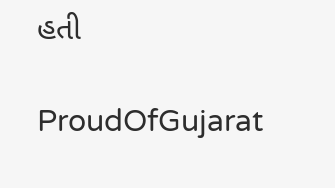હતી

ProudOfGujarat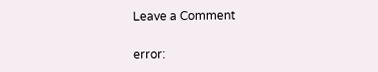Leave a Comment

error: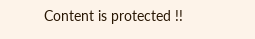Content is protected !!